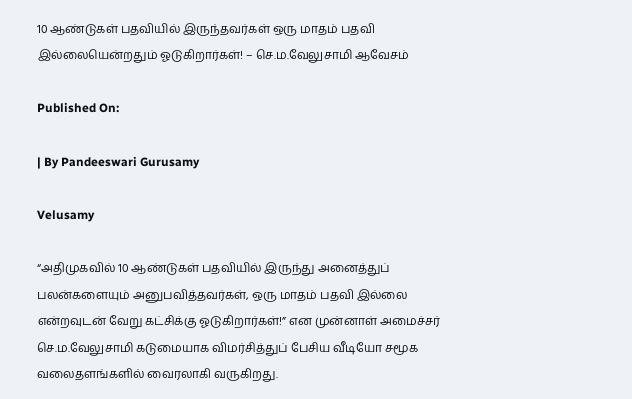10 ஆண்டுகள் பதவியில் இருந்தவர்கள் ஒரு மாதம் பதவி இல்லையென்றதும் ஓடுகிறார்கள்! – செ.ம.வேலுசாமி ஆவேசம்

Published On:

| By Pandeeswari Gurusamy

Velusamy

“அதிமுகவில் 10 ஆண்டுகள் பதவியில் இருந்து அனைத்துப் பலன்களையும் அனுபவித்தவர்கள், ஒரு மாதம் பதவி இல்லை என்றவுடன் வேறு கட்சிக்கு ஓடுகிறார்கள்!” என முன்னாள் அமைச்சர் செ.ம.வேலுசாமி கடுமையாக விமர்சித்துப் பேசிய வீடியோ சமூக வலைதளங்களில் வைரலாகி வருகிறது.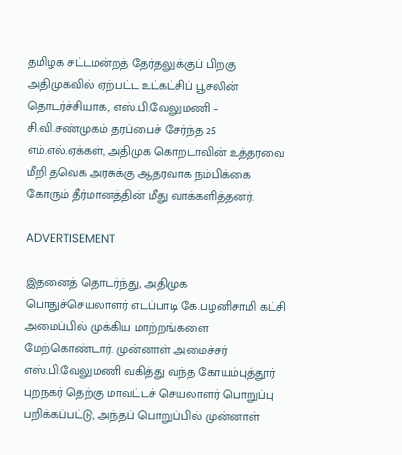தமிழக சட்டமன்றத் தேர்தலுக்குப் பிறகு அதிமுகவில் ஏற்பட்ட உட்கட்சிப் பூசலின் தொடர்ச்சியாக, எஸ்.பி.வேலுமணி – சி.வி.சண்முகம் தரப்பைச் சேர்ந்த 25 எம்.எல்.ஏக்கள், அதிமுக கொறடாவின் உத்தரவை மீறி தவெக அரசுக்கு ஆதரவாக நம்பிக்கை கோரும் தீர்மானத்தின் மீது வாக்களித்தனர்.

ADVERTISEMENT

இதனைத் தொடர்ந்து, அதிமுக பொதுச்செயலாளர் எடப்பாடி கே.பழனிசாமி கட்சி அமைப்பில் முக்கிய மாற்றங்களை மேற்கொண்டார். முன்னாள் அமைச்சர் எஸ்.பி.வேலுமணி வகித்து வந்த கோயம்புத்தூர் புறநகர் தெற்கு மாவட்டச் செயலாளர் பொறுப்பு பறிக்கப்பட்டு, அந்தப் பொறுப்பில் முன்னாள்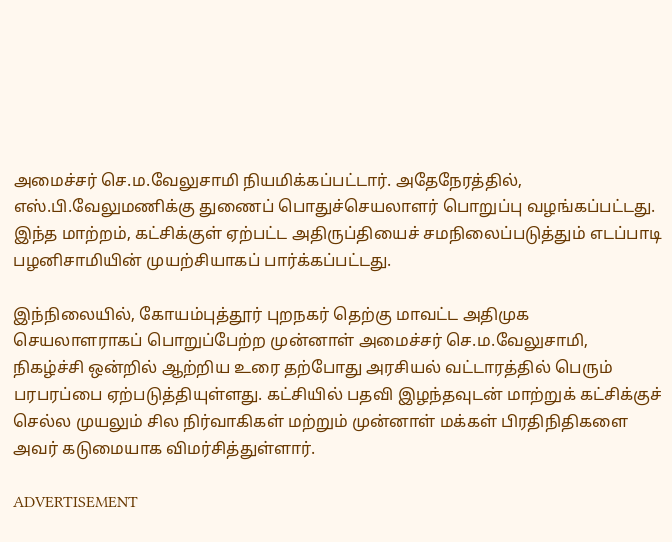அமைச்சர் செ.ம.வேலுசாமி நியமிக்கப்பட்டார். அதேநேரத்தில், எஸ்.பி.வேலுமணிக்கு துணைப் பொதுச்செயலாளர் பொறுப்பு வழங்கப்பட்டது. இந்த மாற்றம், கட்சிக்குள் ஏற்பட்ட அதிருப்தியைச் சமநிலைப்படுத்தும் எடப்பாடி பழனிசாமியின் முயற்சியாகப் பார்க்கப்பட்டது.

இந்நிலையில், கோயம்புத்தூர் புறநகர் தெற்கு மாவட்ட அதிமுக செயலாளராகப் பொறுப்பேற்ற முன்னாள் அமைச்சர் செ.ம.வேலுசாமி, நிகழ்ச்சி ஒன்றில் ஆற்றிய உரை தற்போது அரசியல் வட்டாரத்தில் பெரும் பரபரப்பை ஏற்படுத்தியுள்ளது. கட்சியில் பதவி இழந்தவுடன் மாற்றுக் கட்சிக்குச் செல்ல முயலும் சில நிர்வாகிகள் மற்றும் முன்னாள் மக்கள் பிரதிநிதிகளை அவர் கடுமையாக விமர்சித்துள்ளார்.

ADVERTISEMENT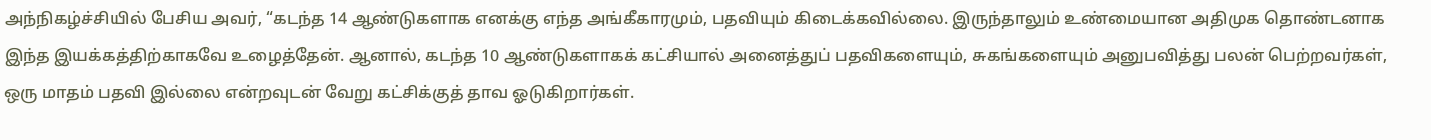அந்நிகழ்ச்சியில் பேசிய அவர், “கடந்த 14 ஆண்டுகளாக எனக்கு எந்த அங்கீகாரமும், பதவியும் கிடைக்கவில்லை. இருந்தாலும் உண்மையான அதிமுக தொண்டனாக இந்த இயக்கத்திற்காகவே உழைத்தேன். ஆனால், கடந்த 10 ஆண்டுகளாகக் கட்சியால் அனைத்துப் பதவிகளையும், சுகங்களையும் அனுபவித்து பலன் பெற்றவர்கள், ஒரு மாதம் பதவி இல்லை என்றவுடன் வேறு கட்சிக்குத் தாவ ஓடுகிறார்கள்.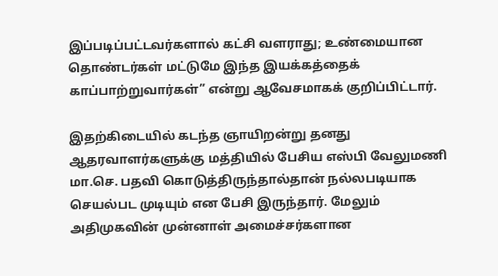இப்படிப்பட்டவர்களால் கட்சி வளராது; உண்மையான தொண்டர்கள் மட்டுமே இந்த இயக்கத்தைக் காப்பாற்றுவார்கள்” என்று ஆவேசமாகக் குறிப்பிட்டார்.

இதற்கிடையில் கடந்த ஞாயிறன்று தனது ஆதரவாளர்களுக்கு மத்தியில் பேசிய எஸ்பி வேலுமணி மா.செ. பதவி கொடுத்திருந்தால்தான் நல்லபடியாக செயல்பட முடியும் என பேசி இருந்தார். மேலும் அதிமுகவின் முன்னாள் அமைச்சர்களான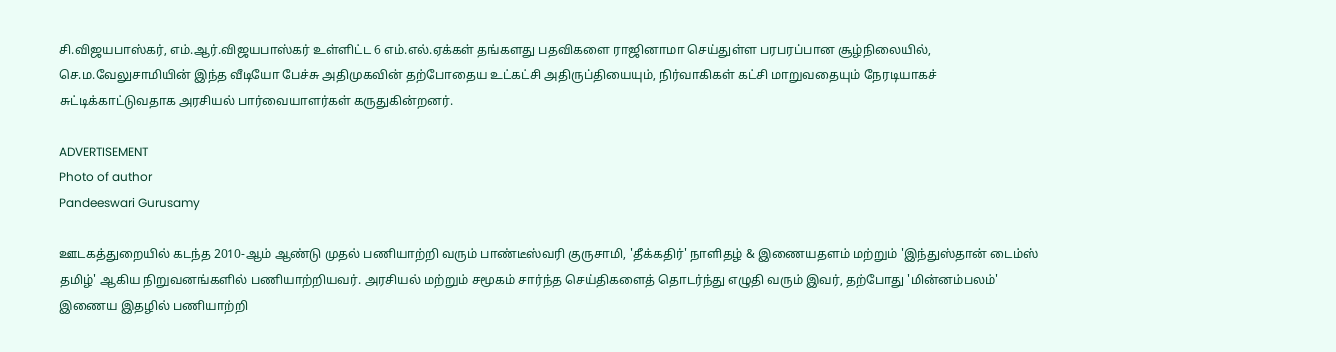சி.விஜயபாஸ்கர், எம்.ஆர்.விஜயபாஸ்கர் உள்ளிட்ட 6 எம்.எல்.ஏக்கள் தங்களது பதவிகளை ராஜினாமா செய்துள்ள பரபரப்பான சூழ்நிலையில், செ.ம.வேலுசாமியின் இந்த வீடியோ பேச்சு அதிமுகவின் தற்போதைய உட்கட்சி அதிருப்தியையும், நிர்வாகிகள் கட்சி மாறுவதையும் நேரடியாகச் சுட்டிக்காட்டுவதாக அரசியல் பார்வையாளர்கள் கருதுகின்றனர்.

ADVERTISEMENT
Photo of author
Pandeeswari Gurusamy

ஊடகத்துறையில் கடந்த 2010-ஆம் ஆண்டு முதல் பணியாற்றி வரும் பாண்டீஸ்வரி குருசாமி, 'தீக்கதிர்' நாளிதழ் & இணையதளம் மற்றும் 'இந்துஸ்தான் டைம்ஸ் தமிழ்' ஆகிய நிறுவனங்களில் பணியாற்றியவர். அரசியல் மற்றும் சமூகம் சார்ந்த செய்திகளைத் தொடர்ந்து எழுதி வரும் இவர், தற்போது 'மின்னம்பலம்' இணைய இதழில் பணியாற்றி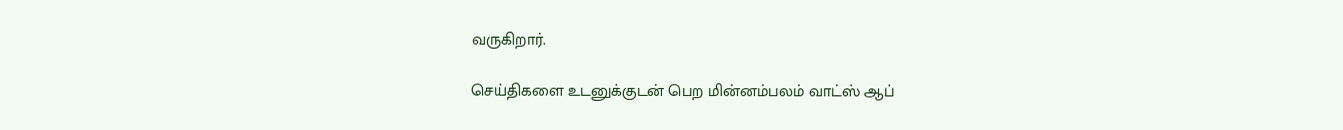வருகிறார்.

செய்திகளை உடனுக்குடன் பெற மின்னம்பலம் வாட்ஸ் ஆப்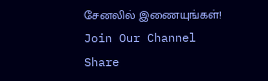சேனலில் இணையுங்கள்!
Join Our Channel
Share